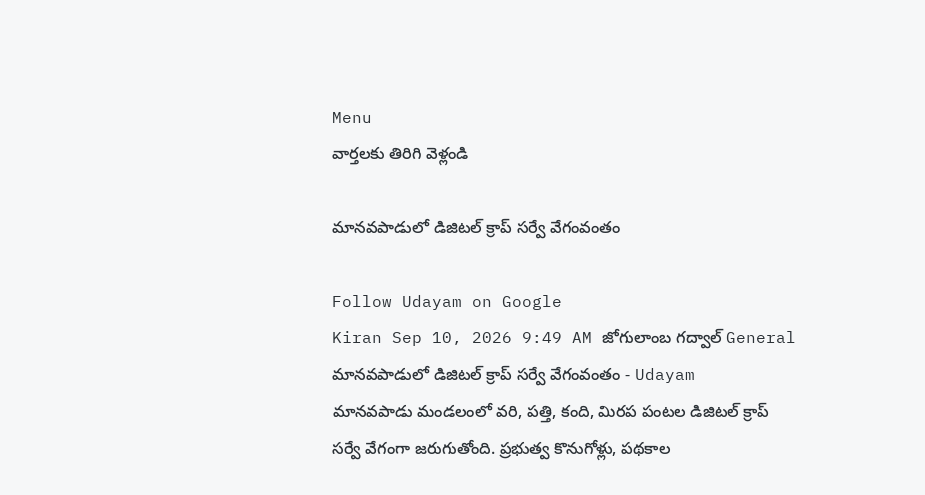Menu
వార్తలకు తిరిగి వెళ్లండి

మానవపాడులో డిజిటల్ క్రాప్ సర్వే వేగంవంతం

Follow Udayam on Google
Kiran Sep 10, 2026 9:49 AM జోగులాంబ గద్వాల్ General
మానవపాడులో డిజిటల్ క్రాప్ సర్వే వేగంవంతం - Udayam
మానవపాడు మండలంలో వరి, పత్తి, కంది, మిరప పంటల డిజిటల్ క్రాప్ సర్వే వేగంగా జరుగుతోంది. ప్రభుత్వ కొనుగోళ్లు, పథకాల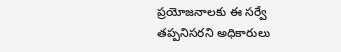ప్రయోజనాలకు ఈ సర్వే తప్పనిసరని అధికారులు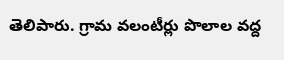తెలిపారు. గ్రామ వలంటీర్లు పొలాల వద్ద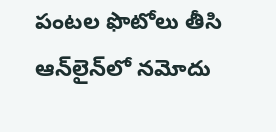పంటల ఫొటోలు తీసి ఆన్‌లైన్‌లో నమోదు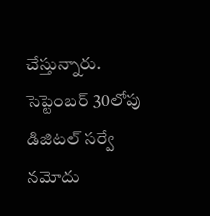చేస్తున్నారు. సెప్టెంబర్ 30లోపు డిజిటల్ సర్వే నమోదు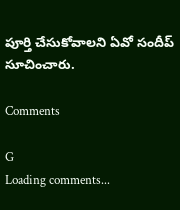పూర్తి చేసుకోవాలని ఏవో సందీప్ సూచించారు.

Comments

G
Loading comments...